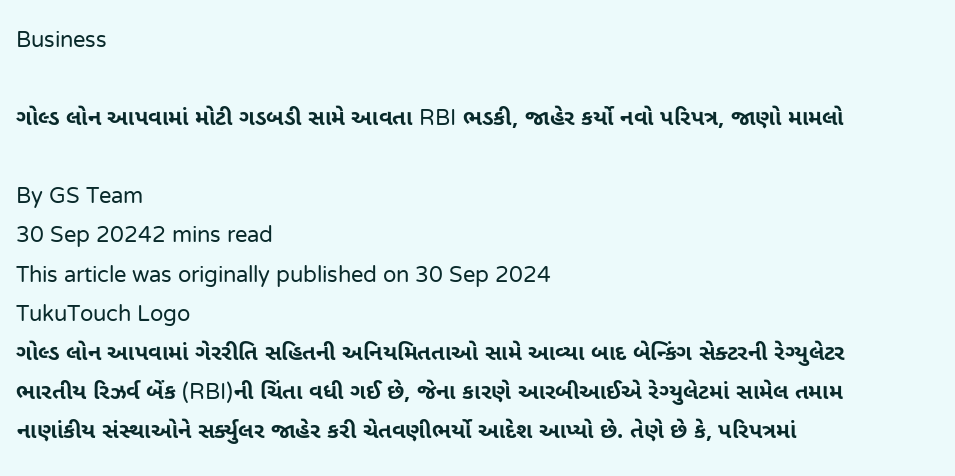Business

ગોલ્ડ લોન આપવામાં મોટી ગડબડી સામે આવતા RBI ભડકી, જાહેર કર્યો નવો પરિપત્ર, જાણો મામલો

By GS Team
30 Sep 20242 mins read
This article was originally published on 30 Sep 2024
TukuTouch Logo
ગોલ્ડ લોન આપવામાં ગેરરીતિ સહિતની અનિયમિતતાઓ સામે આવ્યા બાદ બેન્કિંગ સેક્ટરની રેગ્યુલેટર ભારતીય રિઝર્વ બેંક (RBI)ની ચિંતા વધી ગઈ છે, જેના કારણે આરબીઆઈએ રેગ્યુલેટમાં સામેલ તમામ નાણાંકીય સંસ્થાઓને સર્ક્યુલર જાહેર કરી ચેતવણીભર્યો આદેશ આપ્યો છે. તેણે છે કે, પરિપત્રમાં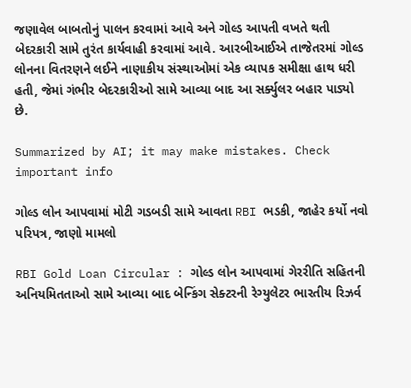જણાવેલ બાબતોનું પાલન કરવામાં આવે અને ગોલ્ડ આપતી વખતે થતી બેદરકારી સામે તુરંત કાર્યવાહી કરવામાં આવે. આરબીઆઈએ તાજેતરમાં ગોલ્ડ લોનના વિતરણને લઈને નાણાકીય સંસ્થાઓમાં એક વ્યાપક સમીક્ષા હાથ ધરી હતી, જેમાં ગંભીર બેદરકારીઓ સામે આવ્યા બાદ આ સર્ક્યુલર બહાર પાડ્યો છે.

Summarized by AI; it may make mistakes. Check important info

ગોલ્ડ લોન આપવામાં મોટી ગડબડી સામે આવતા RBI ભડકી, જાહેર કર્યો નવો પરિપત્ર, જાણો મામલો

RBI Gold Loan Circular : ગોલ્ડ લોન આપવામાં ગેરરીતિ સહિતની અનિયમિતતાઓ સામે આવ્યા બાદ બેન્કિંગ સેક્ટરની રેગ્યુલેટર ભારતીય રિઝર્વ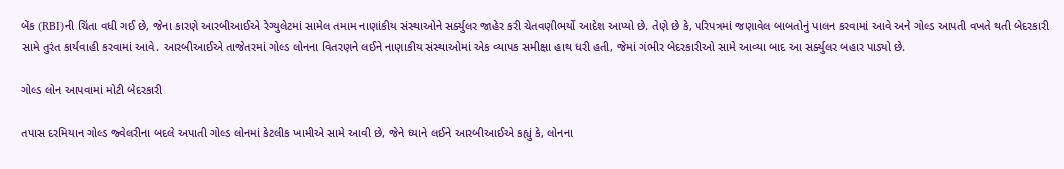બેંક (RBI)ની ચિંતા વધી ગઈ છે, જેના કારણે આરબીઆઈએ રેગ્યુલેટમાં સામેલ તમામ નાણાંકીય સંસ્થાઓને સર્ક્યુલર જાહેર કરી ચેતવણીભર્યો આદેશ આપ્યો છે. તેણે છે કે, પરિપત્રમાં જણાવેલ બાબતોનું પાલન કરવામાં આવે અને ગોલ્ડ આપતી વખતે થતી બેદરકારી સામે તુરંત કાર્યવાહી કરવામાં આવે. આરબીઆઈએ તાજેતરમાં ગોલ્ડ લોનના વિતરણને લઈને નાણાકીય સંસ્થાઓમાં એક વ્યાપક સમીક્ષા હાથ ધરી હતી, જેમાં ગંભીર બેદરકારીઓ સામે આવ્યા બાદ આ સર્ક્યુલર બહાર પાડ્યો છે.

ગોલ્ડ લોન આપવામાં મોટી બેદરકારી

તપાસ દરમિયાન ગોલ્ડ જ્વેલરીના બદલે અપાતી ગોલ્ડ લોનમાં કેટલીક ખામીએ સામે આવી છે, જેને ધ્યાને લઈને આરબીઆઈએ કહ્યું કે, લોનના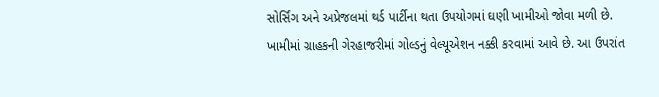સોર્સિંગ અને અપ્રેજલમાં થર્ડ પાર્ટીના થતા ઉપયોગમાં ઘણી ખામીઓ જોવા મળી છે. ખામીમાં ગ્રાહકની ગેરહાજરીમાં ગોલ્ડનું વેલ્યૂએશન નક્કી કરવામાં આવે છે. આ ઉપરાંત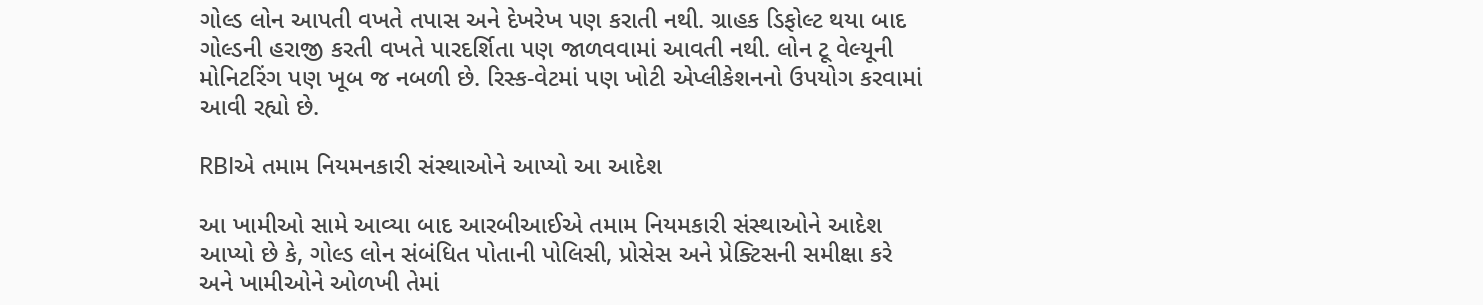ગોલ્ડ લોન આપતી વખતે તપાસ અને દેખરેખ પણ કરાતી નથી. ગ્રાહક ડિફોલ્ટ થયા બાદ ગોલ્ડની હરાજી કરતી વખતે પારદર્શિતા પણ જાળવવામાં આવતી નથી. લોન ટૂ વેલ્યૂની મોનિટરિંગ પણ ખૂબ જ નબળી છે. રિસ્ક-વેટમાં પણ ખોટી એપ્લીકેશનનો ઉપયોગ કરવામાં આવી રહ્યો છે.

RBIએ તમામ નિયમનકારી સંસ્થાઓને આપ્યો આ આદેશ

આ ખામીઓ સામે આવ્યા બાદ આરબીઆઈએ તમામ નિયમકારી સંસ્થાઓને આદેશ આપ્યો છે કે, ગોલ્ડ લોન સંબંધિત પોતાની પોલિસી, પ્રોસેસ અને પ્રેક્ટિસની સમીક્ષા કરે અને ખામીઓને ઓળખી તેમાં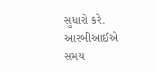સુધારો કરે. આરબીઆઈએ સમય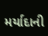મર્યાદાની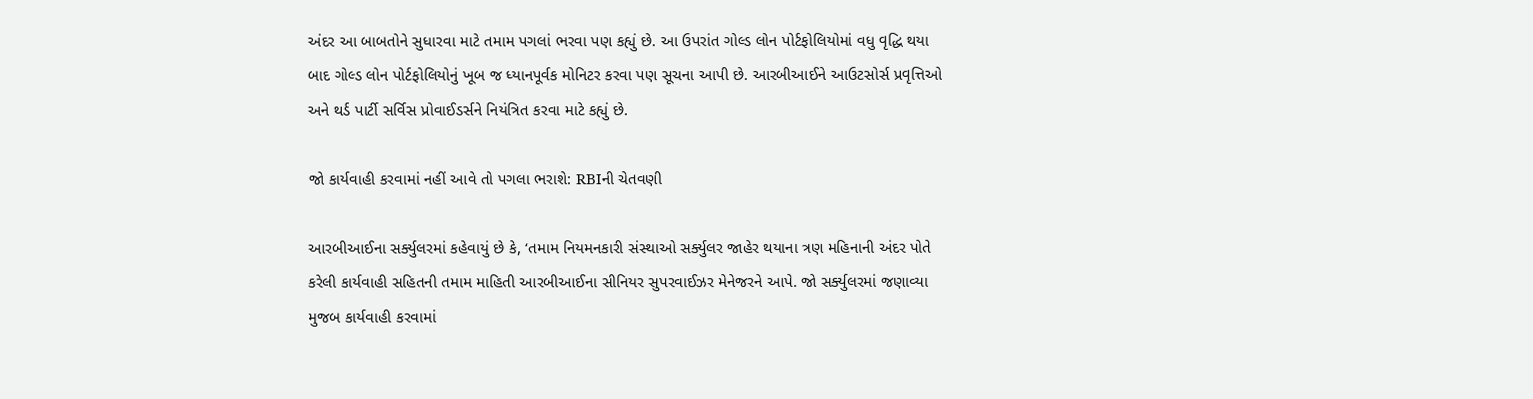અંદર આ બાબતોને સુધારવા માટે તમામ પગલાં ભરવા પણ કહ્યું છે. આ ઉપરાંત ગોલ્ડ લોન પોર્ટફોલિયોમાં વધુ વૃદ્ધિ થયા બાદ ગોલ્ડ લોન પોર્ટફોલિયોનું ખૂબ જ ધ્યાનપૂર્વક મોનિટર કરવા પણ સૂચના આપી છે. આરબીઆઈને આઉટસોર્સ પ્રવૃત્તિઓ અને થર્ડ પાર્ટી સર્વિસ પ્રોવાઈડર્સને નિયંત્રિત કરવા માટે કહ્યું છે.

જો કાર્યવાહી કરવામાં નહીં આવે તો પગલા ભરાશે: RBIની ચેતવણી

આરબીઆઈના સર્ક્યુલરમાં કહેવાયું છે કે, ‘તમામ નિયમનકારી સંસ્થાઓ સર્ક્યુલર જાહેર થયાના ત્રણ મહિનાની અંદર પોતે કરેલી કાર્યવાહી સહિતની તમામ માહિતી આરબીઆઈના સીનિયર સુપરવાઈઝર મેનેજરને આપે. જો સર્ક્યુલરમાં જણાવ્યા મુજબ કાર્યવાહી કરવામાં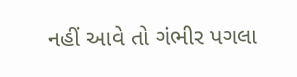નહીં આવે તો ગંભીર પગલા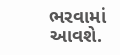ભરવામાં આવશે.